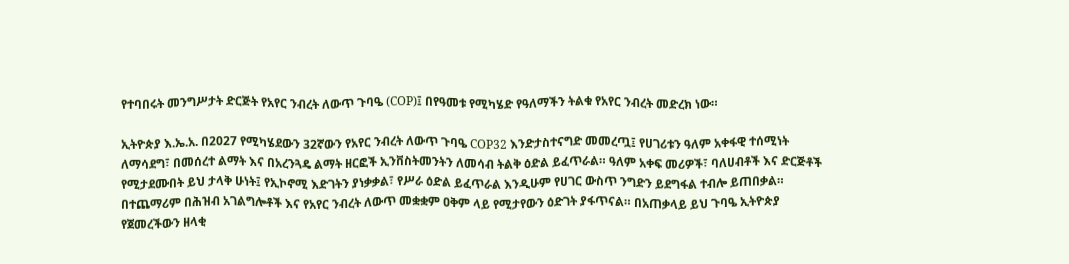የተባበሩት መንግሥታት ድርጅት የአየር ንብረት ለውጥ ጉባዔ (COP)፤ በየዓመቱ የሚካሄድ የዓለማችን ትልቁ የአየር ንብረት መድረክ ነው።

ኢትዮጵያ እ.ኤ.አ. በ2027 የሚካሄደውን 32ኛውን የአየር ንብረት ለውጥ ጉባዔ COP32 እንድታስተናግድ መመረጧ፤ የሀገሪቱን ዓለም አቀፋዊ ተሰሚነት ለማሳደግ፣ በመሰረተ ልማት እና በአረንጓዴ ልማት ዘርፎች ኢንቨስትመንትን ለመሳብ ትልቅ ዕድል ይፈጥራል። ዓለም አቀፍ መሪዎች፣ ባለሀብቶች እና ድርጅቶች የሚታደሙበት ይህ ታላቅ ሁነት፤ የኢኮኖሚ እድገትን ያነቃቃል፣ የሥራ ዕድል ይፈጥራል እንዲሁም የሀገር ውስጥ ንግድን ይደግፋል ተብሎ ይጠበቃል። በተጨማሪም በሕዝብ አገልግሎቶች እና የአየር ንብረት ለውጥ መቋቋም ዐቅም ላይ የሚታየውን ዕድገት ያፋጥናል። በአጠቃላይ ይህ ጉባዔ ኢትዮጵያ የጀመረችውን ዘላቂ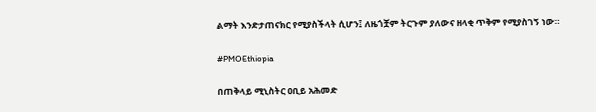ልማት እንድታጠናክር የሚያስችላት ሲሆን፤ ለዜጎቿም ትርጉም ያለውና ዘላቂ ጥቅም የሚያስገኝ ነው።

#PMOEthiopia

በጠቅላይ ሚኒስትር ዐቢይ አሕመድ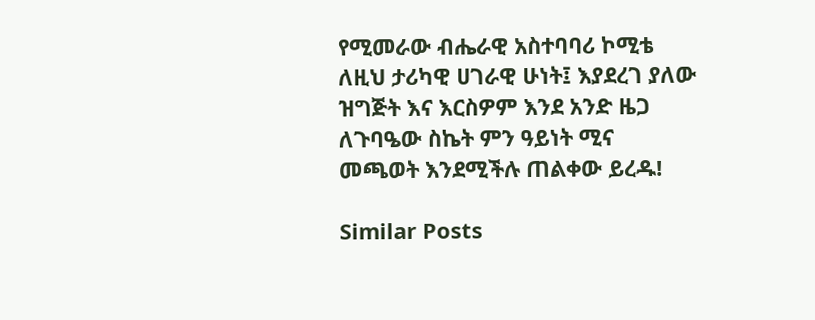የሚመራው ብሔራዊ አስተባባሪ ኮሚቴ ለዚህ ታሪካዊ ሀገራዊ ሁነት፤ እያደረገ ያለው ዝግጅት እና እርስዎም እንደ አንድ ዜጋ ለጉባዔው ስኬት ምን ዓይነት ሚና መጫወት እንደሚችሉ ጠልቀው ይረዱ!

Similar Posts